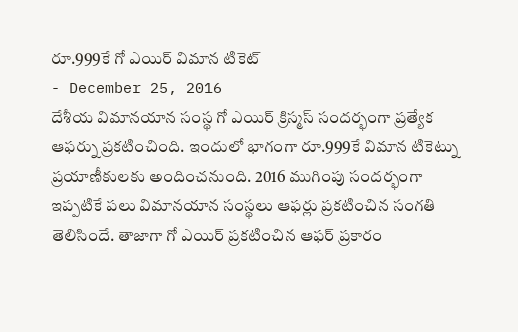రూ.999కే గో ఎయిర్ విమాన టికెట్
- December 25, 2016
దేశీయ విమానయాన సంస్థ గో ఎయిర్ క్రిస్మస్ సందర్భంగా ప్రత్యేక ఆఫర్ను ప్రకటించింది. ఇందులో భాగంగా రూ.999కే విమాన టికెట్ను ప్రయాణీకులకు అందించనుంది. 2016 ముగింపు సందర్భంగా ఇప్పటికే పలు విమానయాన సంస్థలు ఆఫర్లు ప్రకటించిన సంగతి తెలిసిందే. తాజాగా గో ఎయిర్ ప్రకటించిన ఆఫర్ ప్రకారం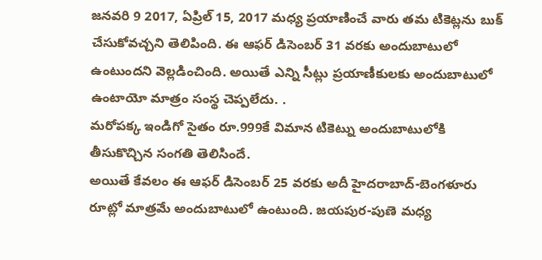జనవరి 9 2017, ఏప్రిల్ 15, 2017 మధ్య ప్రయాణించే వారు తమ టికెట్లను బుక్ చేసుకోవచ్చని తెలిపింది. ఈ ఆఫర్ డిసెంబర్ 31 వరకు అందుబాటులో ఉంటుందని వెల్లడించింది. అయితే ఎన్ని సీట్లు ప్రయాణీకులకు అందుబాటులో ఉంటాయో మాత్రం సంస్థ చెప్పలేదు. .
మరోపక్క ఇండిగో సైతం రూ.999కే విమాన టికెట్ను అందుబాటులోకి తీసుకొచ్చిన సంగతి తెలిసిందే.
అయితే కేవలం ఈ ఆఫర్ డిసెంబర్ 25 వరకు అదీ హైదరాబాద్-బెంగళూరు రూట్లో మాత్రమే అందుబాటులో ఉంటుంది. జయపుర-పుణె మధ్య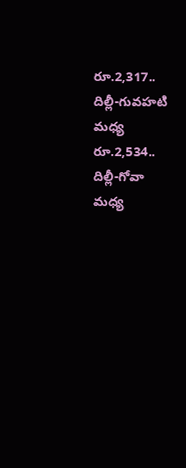రూ.2,317.. దిల్లీ-గువహటి మధ్య రూ.2,534.. దిల్లీ-గోవా మధ్య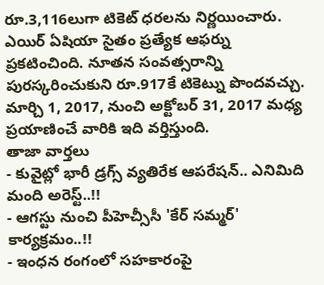రూ.3,116లుగా టికెట్ ధరలను నిర్ణయించారు.
ఎయిర్ ఏషియా సైతం ప్రత్యేక ఆఫర్ను ప్రకటించింది. నూతన సంవత్సరాన్ని పురస్కరించుకుని రూ.917కే టికెట్ను పొందవచ్చు. మార్చి 1, 2017, నుంచి అక్టోబర్ 31, 2017 మధ్య ప్రయాణించే వారికి ఇది వర్తిస్తుంది.
తాజా వార్తలు
- కువైట్లో భారీ డ్రగ్స్ వ్యతిరేక ఆపరేషన్.. ఎనిమిది మంది అరెస్ట్..!!
- ఆగస్టు నుంచి పీహెచ్సీసీ 'కేర్ సమ్మర్' కార్యక్రమం..!!
- ఇంధన రంగంలో సహకారంపై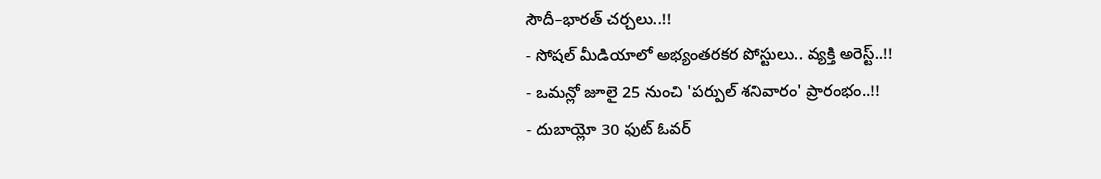సౌదీ–భారత్ చర్చలు..!!
- సోషల్ మీడియాలో అభ్యంతరకర పోస్టులు.. వ్యక్తి అరెస్ట్..!!
- ఒమన్లో జూలై 25 నుంచి 'పర్పుల్ శనివారం' ప్రారంభం..!!
- దుబాయ్లో 30 ఫుట్ ఓవర్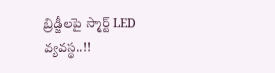బ్రిడ్జీలపై స్మార్ట్ LED వ్యవస్థ..!!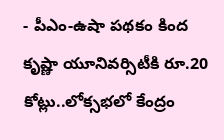- పీఎం-ఉషా పథకం కింద కృష్ణా యూనివర్సిటీకి రూ.20 కోట్లు..లోక్సభలో కేంద్రం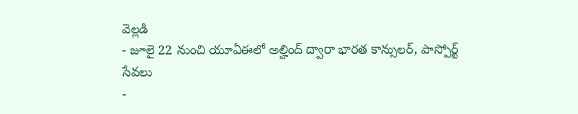వెల్లడి
- జూలై 22 నుంచి యూఏఈలో అల్హింద్ ద్వారా భారత కాన్సులర్, పాస్పోర్ట్ సేవలు
-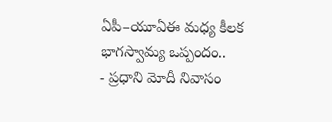ఏపీ–యూఏఈ మధ్య కీలక భాగస్వామ్య ఒప్పందం..
- ప్రధాని మోదీ నివాసం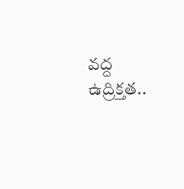వద్ద ఉద్రిక్తత..